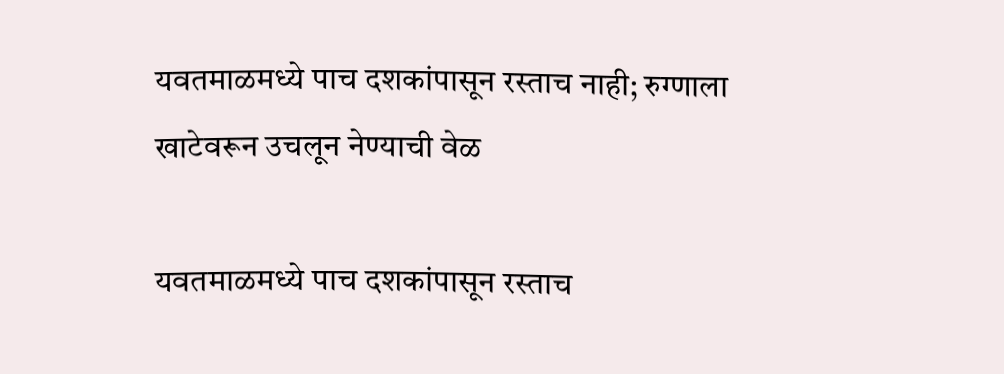यवतमाळमध्ये पाच दशकांपासून रस्ताच नाही; रुग्णाला खाटेवरून उचलून नेण्याची वेळ

यवतमाळमध्ये पाच दशकांपासून रस्ताच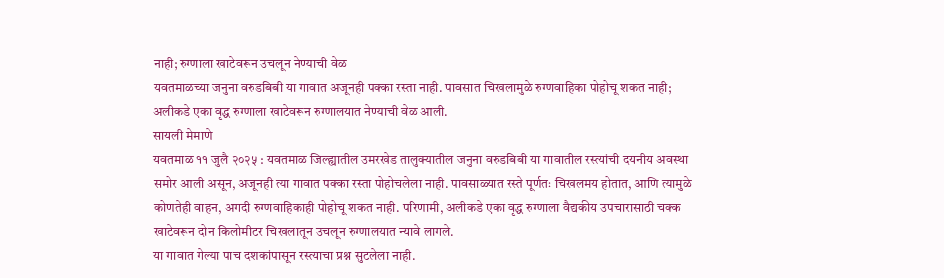नाही; रुग्णाला खाटेवरून उचलून नेण्याची वेळ
यवतमाळच्या जनुना वरुडबिबी या गावात अजूनही पक्का रस्ता नाही. पावसात चिखलामुळे रुग्णवाहिका पोहोचू शकत नाही; अलीकडे एका वृद्ध रुग्णाला खाटेवरून रुग्णालयात नेण्याची वेळ आली.
सायली मेमाणे
यवतमाळ ११ जुलै २०२५ : यवतमाळ जिल्ह्यातील उमरखेड तालुक्यातील जनुना वरुडबिबी या गावातील रस्त्यांची दयनीय अवस्था समोर आली असून, अजूनही त्या गावात पक्का रस्ता पोहोचलेला नाही. पावसाळ्यात रस्ते पूर्णतः चिखलमय होतात, आणि त्यामुळे कोणतेही वाहन, अगदी रुग्णवाहिकाही पोहोचू शकत नाही. परिणामी, अलीकडे एका वृद्ध रुग्णाला वैद्यकीय उपचारासाठी चक्क खाटेवरून दोन किलोमीटर चिखलातून उचलून रुग्णालयात न्यावे लागले.
या गावात गेल्या पाच दशकांपासून रस्त्याचा प्रश्न सुटलेला नाही.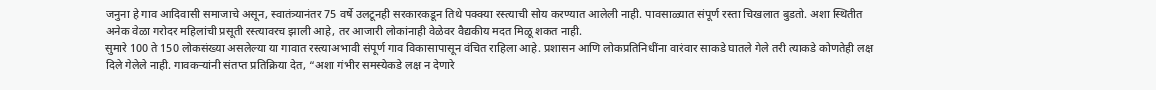जनुना हे गाव आदिवासी समाजाचे असून, स्वातंत्र्यानंतर 75 वर्षे उलटूनही सरकारकडून तिथे पक्क्या रस्त्याची सोय करण्यात आलेली नाही. पावसाळ्यात संपूर्ण रस्ता चिखलात बुडतो. अशा स्थितीत अनेक वेळा गरोदर महिलांची प्रसूती रस्त्यावरच झाली आहे, तर आजारी लोकांनाही वेळेवर वैद्यकीय मदत मिळू शकत नाही.
सुमारे 100 ते 150 लोकसंख्या असलेल्या या गावात रस्त्याअभावी संपूर्ण गाव विकासापासून वंचित राहिला आहे. प्रशासन आणि लोकप्रतिनिधींना वारंवार साकडे घातले गेले तरी त्याकडे कोणतेही लक्ष दिले गेलेले नाही. गावकऱ्यांनी संतप्त प्रतिक्रिया देत, “अशा गंभीर समस्येकडे लक्ष न देणारे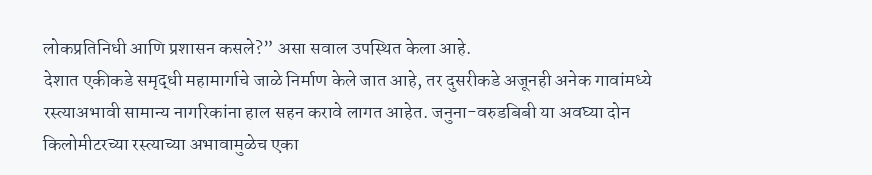लोकप्रतिनिधी आणि प्रशासन कसले?” असा सवाल उपस्थित केला आहे.
देशात एकीकडे समृद्धी महामार्गाचे जाळे निर्माण केले जात आहे, तर दुसरीकडे अजूनही अनेक गावांमध्ये रस्त्याअभावी सामान्य नागरिकांना हाल सहन करावे लागत आहेत. जनुना-वरुडबिबी या अवघ्या दोन किलोमीटरच्या रस्त्याच्या अभावामुळेच एका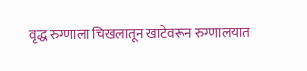वृद्ध रुग्णाला चिखलातून खाटेवरून रुग्णालयात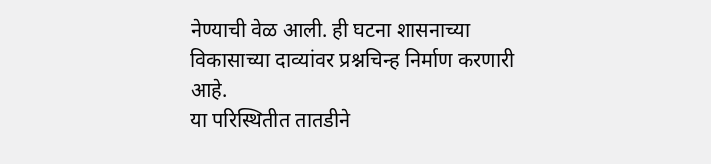नेण्याची वेळ आली. ही घटना शासनाच्या विकासाच्या दाव्यांवर प्रश्नचिन्ह निर्माण करणारी आहे.
या परिस्थितीत तातडीने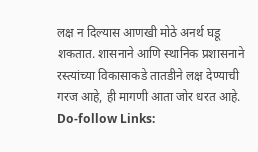लक्ष न दिल्यास आणखी मोठे अनर्थ घडू शकतात. शासनाने आणि स्थानिक प्रशासनाने रस्त्यांच्या विकासाकडे तातडीने लक्ष देण्याची गरज आहे, ही मागणी आता जोर धरत आहे.
Do-follow Links: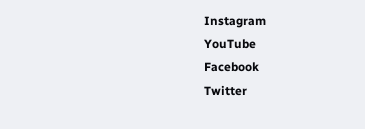Instagram
YouTube
Facebook
Twitter